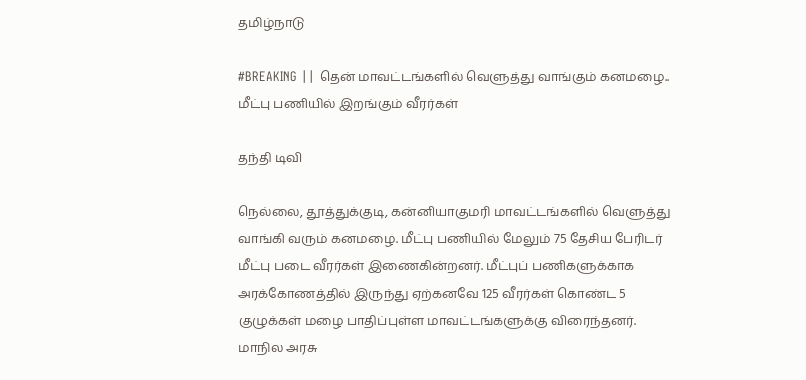தமிழ்நாடு

#BREAKING || தென் மாவட்டங்களில் வெளுத்து வாங்கும் கனமழை.. மீட்பு பணியில் இறங்கும் வீரர்கள்

தந்தி டிவி

நெல்லை, தூத்துக்குடி, கன்னியாகுமரி மாவட்டங்களில் வெளுத்து வாங்கி வரும் கனமழை. மீட்பு பணியில் மேலும் 75 தேசிய பேரிடர் மீட்பு படை வீரர்கள் இணைகின்றனர். மீட்புப் பணிகளுக்காக அரக்கோணத்தில் இருந்து ஏற்கனவே 125 வீரர்கள் கொண்ட 5 குழுக்கள் மழை பாதிப்புள்ள மாவட்டங்களுக்கு விரைந்தனர். மாநில அரசு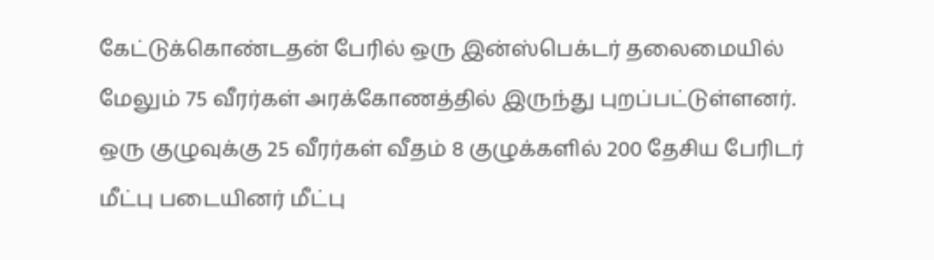கேட்டுக்கொண்டதன் பேரில் ஒரு இன்ஸ்பெக்டர் தலைமையில் மேலும் 75 வீரர்கள் அரக்கோணத்தில் இருந்து புறப்பட்டுள்ளனர். ஒரு குழுவுக்கு 25 வீரர்கள் வீதம் 8 குழுக்களில் 200 தேசிய பேரிடர் மீட்பு படையினர் மீட்பு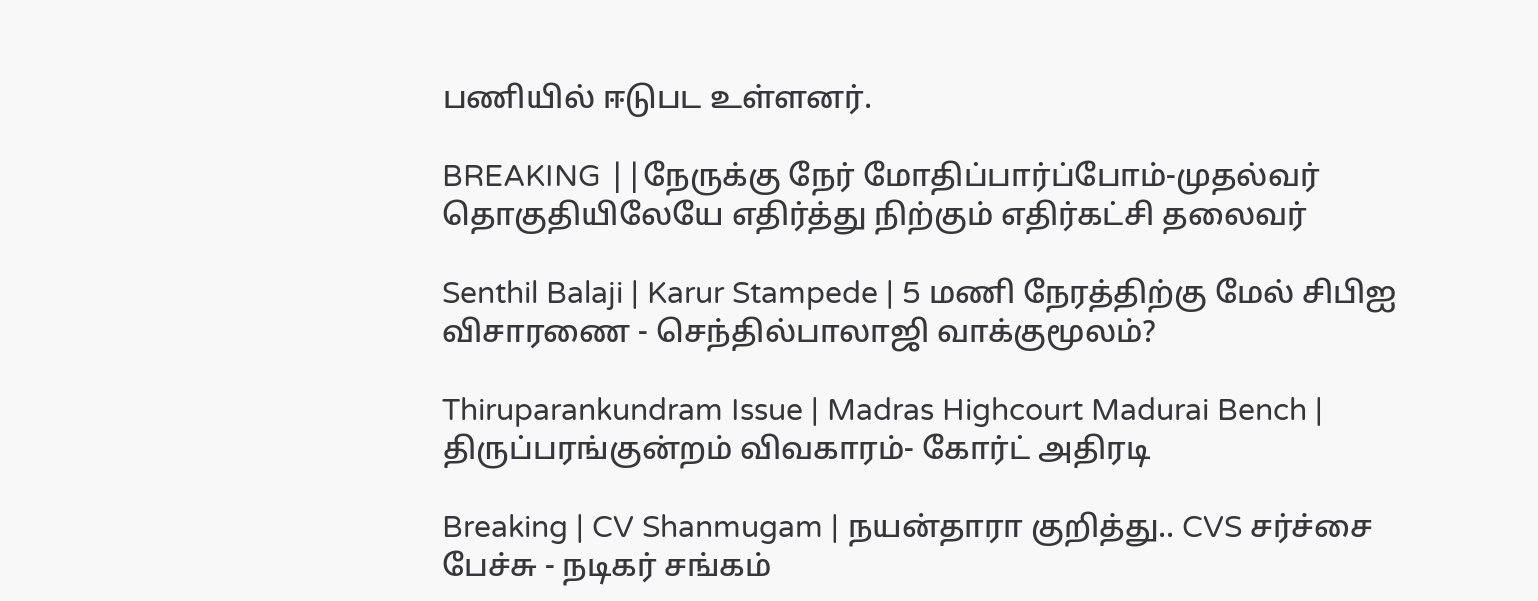பணியில் ஈடுபட உள்ளனர்.

BREAKING ||நேருக்கு நேர் மோதிப்பார்ப்போம்-முதல்வர் தொகுதியிலேயே எதிர்த்து நிற்கும் எதிர்கட்சி தலைவர்

Senthil Balaji | Karur Stampede | 5 மணி நேரத்திற்கு மேல் சிபிஐ விசாரணை - செந்தில்பாலாஜி வாக்குமூலம்?

Thiruparankundram Issue | Madras Highcourt Madurai Bench | திருப்பரங்குன்றம் விவகாரம்- கோர்ட் அதிரடி

Breaking | CV Shanmugam | நயன்தாரா குறித்து.. CVS சர்ச்சை பேச்சு - நடிகர் சங்கம்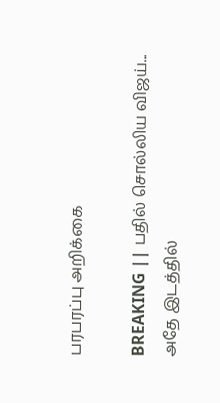பரபரப்பு அறிக்கை

BREAKING || பதில் சொல்லிய விஜய்... அதே இடத்தில்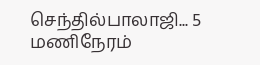செந்தில்பாலாஜி... 5 மணிநேரம்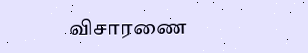விசாரணை